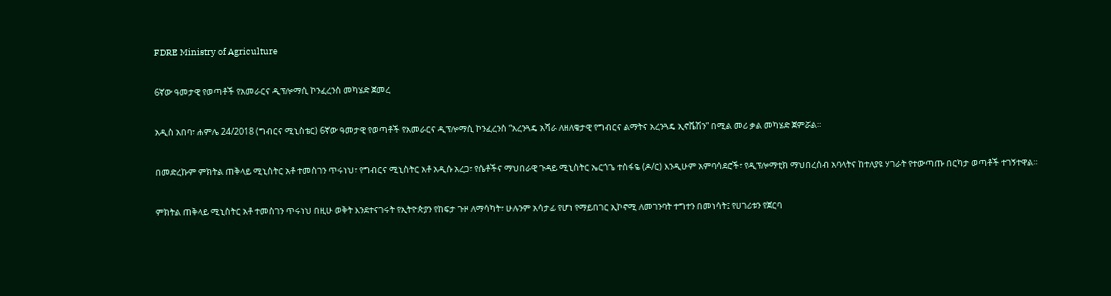FDRE Ministry of Agriculture

6ኛው ዓመታዊ የወጣቶች የአመራርና ዲፕሎማሲ ኮንፈረንስ መካሄድ ጀመረ

አዲስ አበባ፣ ሐምሌ 24/2018 (ግብርና ሚኒስቴር) 6ኛው ዓመታዊ የወጣቶች የአመራርና ዲፕሎማሲ ኮንፈረንስ “አረንጓዴ አሻራ ለዘለቄታዊ የግብርና ልማትና አረንጓዴ ኢኖቬሽን” በሚል መሪ ቃል መካሄድ ጀምሯል።

በመድረኩም ምክትል ጠቅላይ ሚኒስትር አቶ ተመስገን ጥሩነህ፣ የግብርና ሚኒስትር አቶ አዲሱ አረጋ፣ የሴቶችና ማህበራዊ ጉዳይ ሚኒስትር ኤርጎጌ ተስፋዬ (ዶ/ር) እንዲሁም አምባሳደሮች፣ የዲፕሎማቲክ ማህበረሰብ አባላትና ከተለያዩ ሃገራት የተውጣጡ በርካታ ወጣቶች ተገኝተዋል።

ምክትል ጠቅላይ ሚኒስትር አቶ ተመስገን ጥሩነህ በዚሁ ወቅት እንደተናገሩት የኢትዮጵያን የከፍታ ጉዞ ለማሳካት፣ ሁሉንም አሳታፊ የሆነ የማይበገር ኢኮኖሚ ለመገንባት ተግተን በመነሳት፤ የሀገሪቱን የጀርባ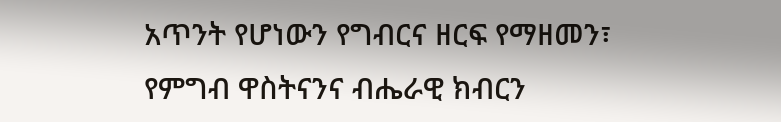አጥንት የሆነውን የግብርና ዘርፍ የማዘመን፣ የምግብ ዋስትናንና ብሔራዊ ክብርን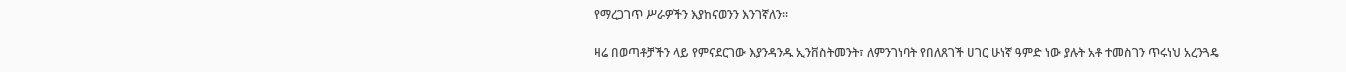የማረጋገጥ ሥራዎችን እያከናወንን እንገኛለን።

ዛሬ በወጣቶቻችን ላይ የምናደርገው እያንዳንዱ ኢንቨስትመንት፣ ለምንገነባት የበለጸገች ሀገር ሁነኛ ዓምድ ነው ያሉት አቶ ተመስገን ጥሩነህ አረንጓዴ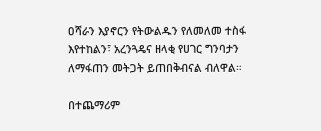ዐሻራን እያኖርን የትውልዱን የለመለመ ተስፋ እየተከልን፣ አረንጓዴና ዘላቂ የሀገር ግንባታን ለማፋጠን መትጋት ይጠበቅብናል ብለዋል።

በተጨማሪም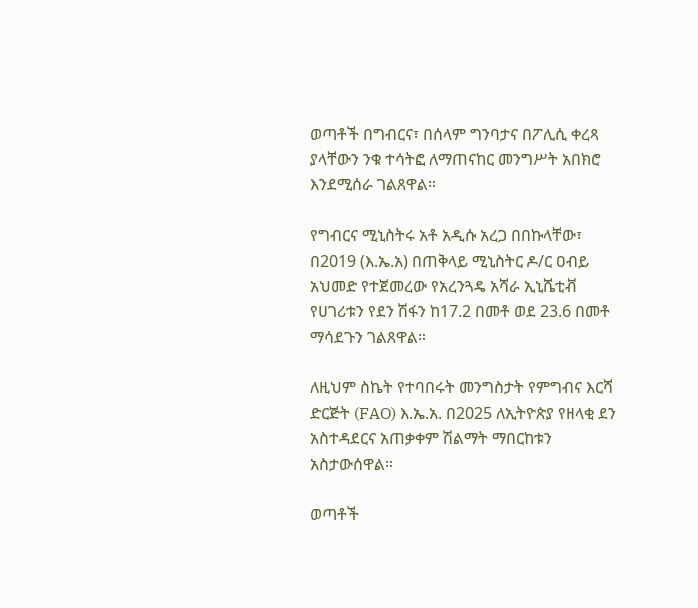ወጣቶች በግብርና፣ በሰላም ግንባታና በፖሊሲ ቀረጻ ያላቸውን ንቁ ተሳትፎ ለማጠናከር መንግሥት አበክሮ እንደሚሰራ ገልጸዋል።

የግብርና ሚኒስትሩ አቶ አዲሱ አረጋ በበኩላቸው፣ በ2019 (እ.ኤ.አ) በጠቅላይ ሚኒስትር ዶ/ር ዐብይ አህመድ የተጀመረው የአረንጓዴ አሻራ ኢኒሼቲቭ የሀገሪቱን የደን ሽፋን ከ17.2 በመቶ ወደ 23.6 በመቶ ማሳደጉን ገልጸዋል።

ለዚህም ስኬት የተባበሩት መንግስታት የምግብና እርሻ ድርጅት (FAO) እ.ኤ.አ. በ2025 ለኢትዮጵያ የዘላቂ ደን አስተዳደርና አጠቃቀም ሽልማት ማበርከቱን አስታውሰዋል።

ወጣቶች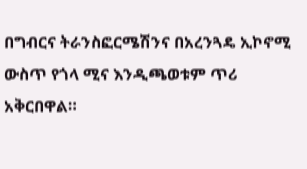በግብርና ትራንስፎርሜሽንና በአረንጓዴ ኢኮኖሚ ውስጥ የጎላ ሚና እንዲጫወቱም ጥሪ አቅርበዋል።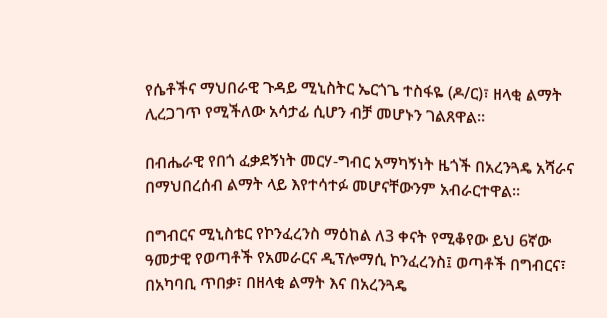የሴቶችና ማህበራዊ ጉዳይ ሚኒስትር ኤርጎጌ ተስፋዬ (ዶ/ር)፣ ዘላቂ ልማት ሊረጋገጥ የሚችለው አሳታፊ ሲሆን ብቻ መሆኑን ገልጸዋል።

በብሔራዊ የበጎ ፈቃደኝነት መርሃ-ግብር አማካኝነት ዜጎች በአረንጓዴ አሻራና በማህበረሰብ ልማት ላይ እየተሳተፉ መሆናቸውንም አብራርተዋል።

በግብርና ሚኒስቴር የኮንፈረንስ ማዕከል ለ3 ቀናት የሚቆየው ይህ 6ኛው ዓመታዊ የወጣቶች የአመራርና ዲፕሎማሲ ኮንፈረንስ፤ ወጣቶች በግብርና፣ በአካባቢ ጥበቃ፣ በዘላቂ ልማት እና በአረንጓዴ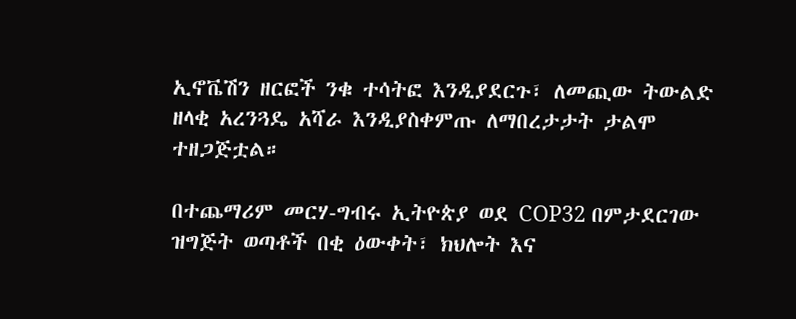ኢኖቬሽን ዘርፎች ንቁ ተሳትፎ እንዲያደርጉ፣ ለመጪው ትውልድ ዘላቂ አረንጓዴ አሻራ እንዲያስቀምጡ ለማበረታታት ታልሞ ተዘጋጅቷል።

በተጨማሪም መርሃ-ግብሩ ኢትዮጵያ ወደ COP32 በምታደርገው ዝግጅት ወጣቶች በቂ ዕውቀት፣ ክህሎት እና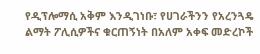የዲፕሎማሲ አቅም እንዲገነቡ፣ የሀገራችንን የአረንጓዴ ልማት ፖሊሲዎችና ቁርጠኝነት በአለም አቀፍ መድረኮች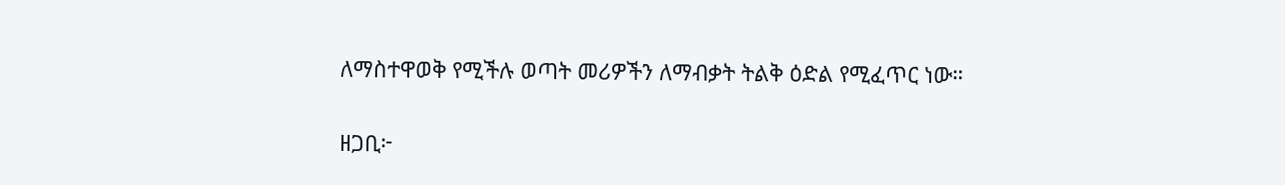ለማስተዋወቅ የሚችሉ ወጣት መሪዎችን ለማብቃት ትልቅ ዕድል የሚፈጥር ነው።

ዘጋቢ፦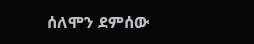ሰለሞን ደምሰው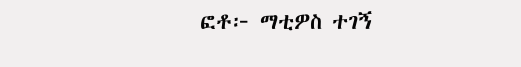ፎቶ፦ ማቲዎስ ተገኝ